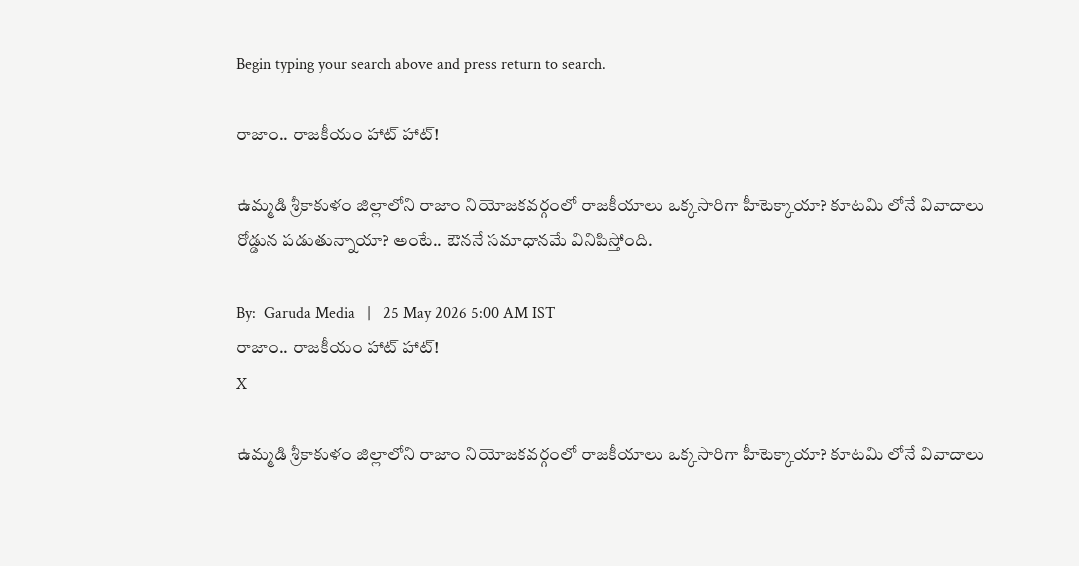Begin typing your search above and press return to search.

రాజాం.. రాజ‌కీయం హాట్ హాట్‌!

ఉమ్మ‌డి శ్రీకాకుళం జిల్లాలోని రాజాం నియోజ‌క‌వ‌ర్గంలో రాజ‌కీయాలు ఒక్క‌సారిగా హీటెక్కాయా? కూట‌మి లోనే వివాదాలు రోడ్డున ప‌డుతున్నాయా? అంటే.. ఔన‌నే స‌మాధాన‌మే వినిపిస్తోంది.

By:  Garuda Media   |   25 May 2026 5:00 AM IST
రాజాం.. రాజ‌కీయం హాట్ హాట్‌!
X

ఉమ్మ‌డి శ్రీకాకుళం జిల్లాలోని రాజాం నియోజ‌క‌వ‌ర్గంలో రాజ‌కీయాలు ఒక్క‌సారిగా హీటెక్కాయా? కూట‌మి లోనే వివాదాలు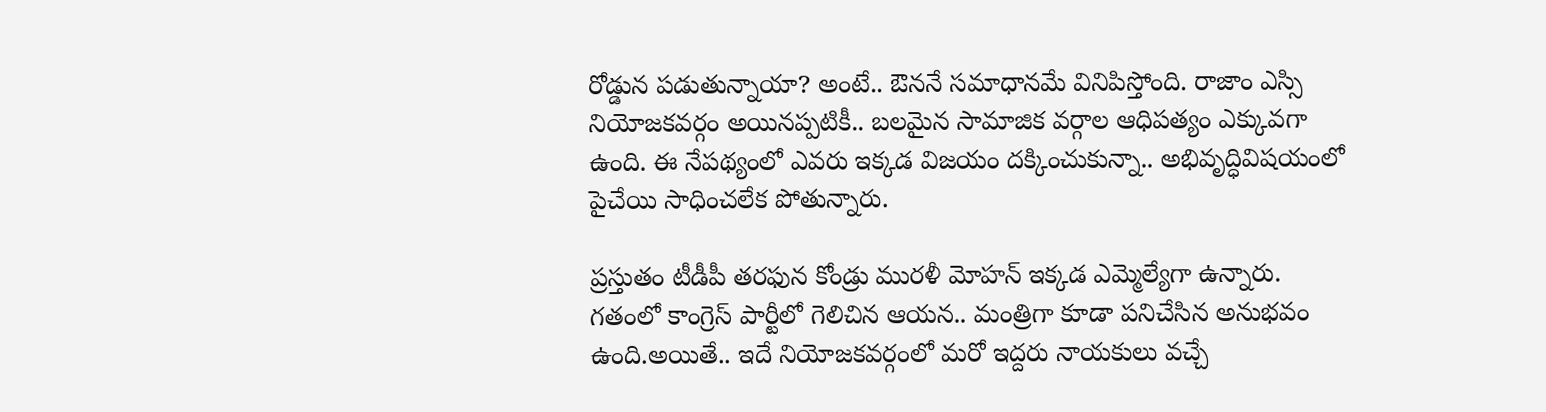రోడ్డున ప‌డుతున్నాయా? అంటే.. ఔన‌నే స‌మాధాన‌మే వినిపిస్తోంది. రాజాం ఎస్సి నియోజ‌క‌వ‌ర్గం అయిన‌ప్ప‌టికీ.. బ‌ల‌మైన సామాజిక వ‌ర్గాల ఆధిప‌త్యం ఎక్కువ‌గా ఉంది. ఈ నేప‌థ్యంలో ఎవరు ఇక్క‌డ విజ‌యం ద‌క్కించుకున్నా.. అభివృద్ధివిష‌యంలో పైచేయి సాధించలేక పోతున్నారు.

ప్ర‌స్తుతం టీడీపీ త‌ర‌ఫున కోండ్రు ముర‌ళీ మోహ‌న్ ఇక్క‌డ ఎమ్మెల్యేగా ఉన్నారు. గ‌తంలో కాంగ్రెస్ పార్టీలో గెలిచిన ఆయ‌న‌.. మంత్రిగా కూడా ప‌నిచేసిన అనుభ‌వం ఉంది.అయితే.. ఇదే నియోజ‌క‌వ‌ర్గంలో మ‌రో ఇద్ద‌రు నాయ‌కులు వ‌చ్చే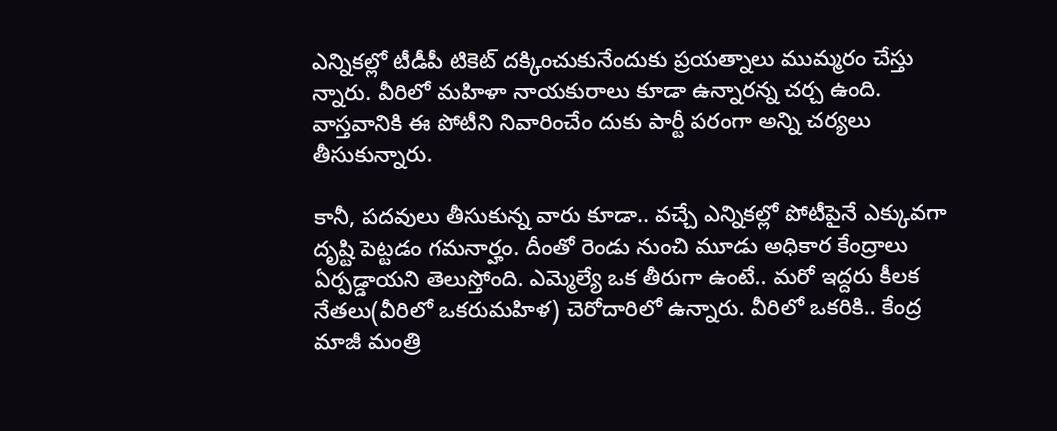ఎన్నిక‌ల్లో టీడీపీ టికెట్ ద‌క్కించుకునేందుకు ప్ర‌య‌త్నాలు ముమ్మ‌రం చేస్తు న్నారు. వీరిలో మ‌హిళా నాయ‌కురాలు కూడా ఉన్నార‌న్న చ‌ర్చ ఉంది. వాస్త‌వానికి ఈ పోటీని నివారించేం దుకు పార్టీ ప‌రంగా అన్ని చ‌ర్య‌లు తీసుకున్నారు.

కానీ, ప‌ద‌వులు తీసుకున్న వారు కూడా.. వ‌చ్చే ఎన్నిక‌ల్లో పోటీపైనే ఎక్కువ‌గా దృష్టి పెట్ట‌డం గ‌మ‌నార్హం. దీంతో రెండు నుంచి మూడు అధికార కేంద్రాలు ఏర్ప‌డ్డాయ‌ని తెలుస్తోంది. ఎమ్మెల్యే ఒక తీరుగా ఉంటే.. మ‌రో ఇద్ద‌రు కీల‌క నేత‌లు(వీరిలో ఒక‌రుమ‌హిళ‌) చెరోదారిలో ఉన్నారు. వీరిలో ఒక‌రికి.. కేంద్ర మాజీ మంత్రి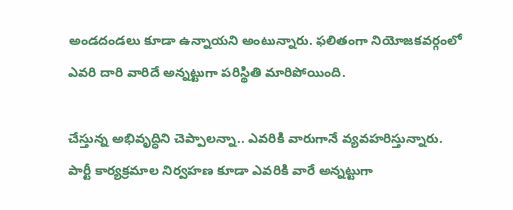అండ‌దండ‌లు కూడా ఉన్నాయ‌ని అంటున్నారు. ఫ‌లితంగా నియోజ‌క‌వ‌ర్గంలో ఎవ‌రి దారి వారిదే అన్నట్టుగా ప‌రిస్థితి మారిపోయింది.

చేస్తున్న అభివృద్ధిని చెప్పాల‌న్నా.. ఎవ‌రికి వారుగానే వ్య‌వ‌హ‌రిస్తున్నారు. పార్టీ కార్య‌క్ర‌మాల నిర్వ‌హ‌ణ కూడా ఎవ‌రికి వారే అన్న‌ట్టుగా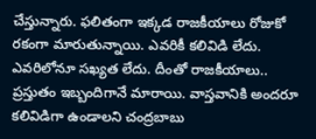చేస్తున్నారు. ఫ‌లితంగా ఇక్క‌డ రాజ‌కీయాలు రోజుకో రకంగా మారుతున్నాయి. ఎవ‌రికీ క‌లివిడి లేదు. ఎవ‌రిలోనూ స‌ఖ్య‌త లేదు. దీంతో రాజ‌కీయాలు.. ప్ర‌స్తుతం ఇబ్బందిగానే మారాయి. వాస్త‌వానికి అంద‌రూ క‌లివిడిగా ఉండాల‌ని చంద్ర‌బాబు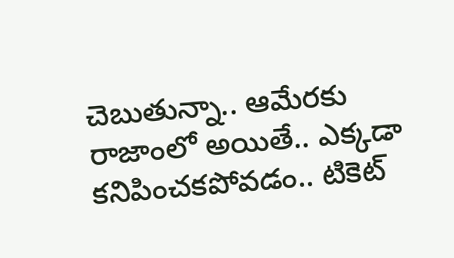చెబుతున్నా.. ఆమేర‌కు రాజాంలో అయితే.. ఎక్క‌డా క‌నిపించ‌క‌పోవ‌డం.. టికెట్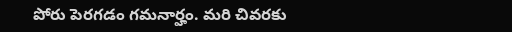పోరు పెర‌గ‌డం గ‌మ‌నార్హం. మ‌రి చివ‌ర‌కు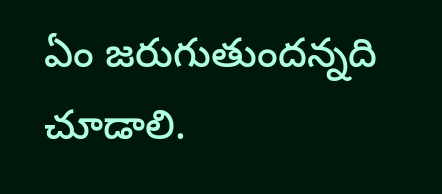ఏం జ‌రుగుతుంద‌న్న‌ది చూడాలి.